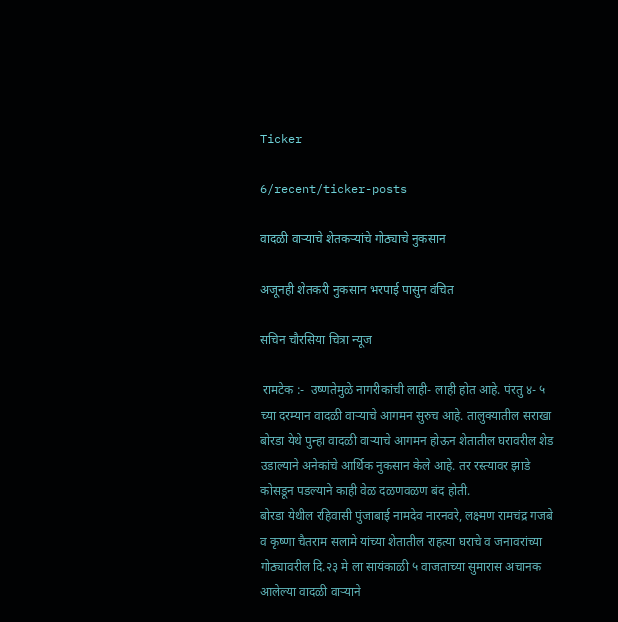Ticker

6/recent/ticker-posts

वादळी वाऱ्याचे शेतकर्‍यांचे गोठ्याचे नुकसान

अजूनही शेतकरी नुकसान भरपाई पासुन वंचित

सचिन चौरसिया चित्रा न्यूज

 रामटेक :-  उष्णतेमुळे नागरीकांची लाही- लाही होत आहे. पंरतु ४- ५ च्या दरम्यान वादळी वार्‍याचे आगमन सुरुच आहे. तालुक्यातील सराखा बोरडा येथे पुन्हा वादळी वाऱ्याचे आगमन होऊन शेतातील घरावरील शेड उडाल्याने अनेकांचे आर्थिक नुकसान केले आहे. तर रस्त्यावर झाडे कोसडून पडल्याने काही वेळ दळणवळण बंद होती.
बोरडा येथील रहिवासी पुंजाबाई नामदेव नारनवरे, लक्ष्मण रामचंद्र गजबे व कृष्णा चैतराम सलामे यांच्या शेतातील राहत्या घराचे व जनावरांच्या गोठ्यावरील दि.२३ मे ला सायंकाळी ५ वाजताच्या सुमारास अचानक आलेल्या वादळी वाऱ्याने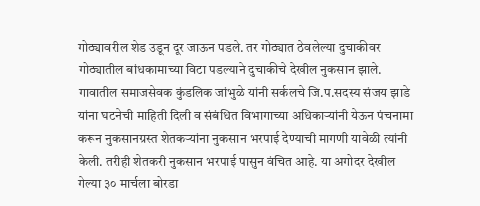गोठ्यावरील शेड उडून दूर जाऊन पडले. तर गोठ्यात ठेवलेल्या दुचाकीवर गोठ्यातील बांधकामाच्या विटा पडल्याने दुचाकीचे देखील नुकसान झाले.
गावातील समाजसेवक कुंडलिक जांभुळे यांनी सर्कलचे जि.प.सदस्य संजय झाडे यांना घटनेची माहिती दिली व संबंधित विभागाच्या अधिकाऱ्यांनी येऊन पंचनामा करून नुकसानग्रस्त शेतकऱ्यांना नुकसान भरपाई देण्याची मागणी यावेळी त्यांनी केली. तरीही शेतकरी नुकसान भरपाई पासुन वंचित आहे. या अगोदर देखील गेल्या ३० मार्चला बोरडा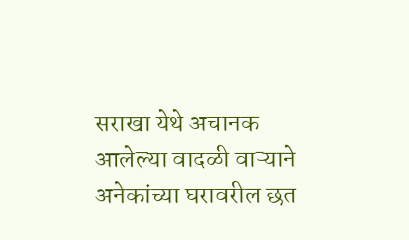सराखा येथे अचानक आलेल्या वादळी वाऱ्याने अनेकांच्या घरावरील छत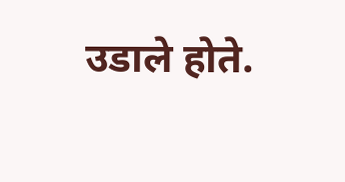उडाले होते.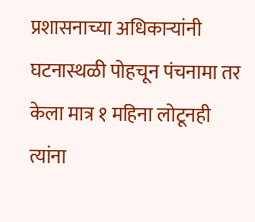प्रशासनाच्या अधिकाऱ्यांनी घटनास्थळी पोहचून पंचनामा तर केला मात्र १ महिना लोटूनही त्यांना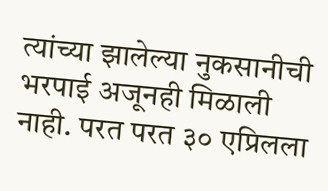त्यांच्या झालेल्या नुकसानीची भरपाई अजूनही मिळाली नाही. परत परत ३० एप्रिलला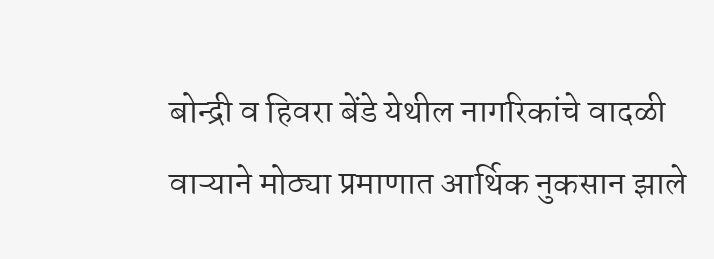बोन्द्री व हिवरा बेंडे येथील नागरिकांचे वादळी वाऱ्याने मोठ्या प्रमाणात आर्थिक नुकसान झाले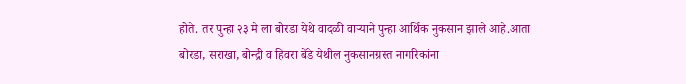होते. तर पुन्हा २३ मे ला बोरडा येथे वादळी वाऱ्याने पुन्हा आर्थिक नुकसान झाले आहे.आता बोरडा, सराखा, बोन्द्री व हिवरा बेंडे येथील नुकसानग्रस्त नागरिकांना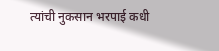त्यांची नुकसान भरपाई कधी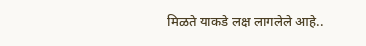मिळते याकडे लक्ष लागलेले आहे..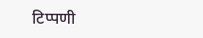टिप्पणी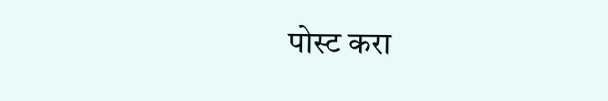पोस्ट करा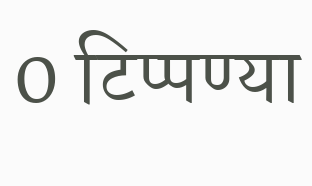0 टिप्पण्या